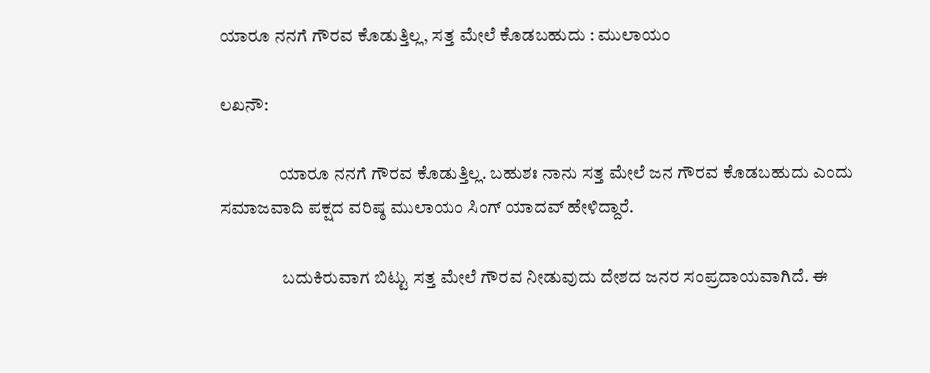ಯಾರೂ ನನಗೆ ಗೌರವ ಕೊಡುತ್ತಿಲ್ಲ, ಸತ್ತ ಮೇಲೆ ಕೊಡಬಹುದು : ಮುಲಾಯಂ

ಲಖನೌ:

                 ಯಾರೂ ನನಗೆ ಗೌರವ ಕೊಡುತ್ತಿಲ್ಲ. ಬಹುಶಃ ನಾನು ಸತ್ತ ಮೇಲೆ ಜನ ಗೌರವ ಕೊಡಬಹುದು ಎಂದು ಸಮಾಜವಾದಿ ಪಕ್ಷದ ವರಿಷ್ಠ ಮುಲಾಯಂ ಸಿಂಗ್ ಯಾದವ್ ಹೇಳಿದ್ದಾರೆ.

                  ಬದುಕಿರುವಾಗ ಬಿಟ್ಟು ಸತ್ತ ಮೇಲೆ ಗೌರವ ನೀಡುವುದು ದೇಶದ ಜನರ ಸಂಪ್ರದಾಯವಾಗಿದೆ. ಈ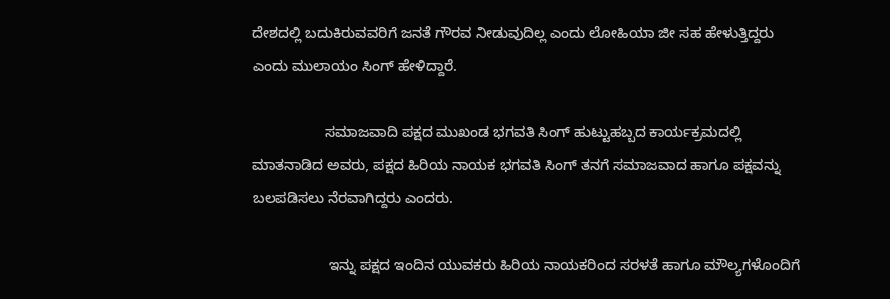ದೇಶದಲ್ಲಿ ಬದುಕಿರುವವರಿಗೆ ಜನತೆ ಗೌರವ ನೀಡುವುದಿಲ್ಲ ಎಂದು ಲೋಹಿಯಾ ಜೀ ಸಹ ಹೇಳುತ್ತಿದ್ದರು ಎಂದು ಮುಲಾಯಂ ಸಿಂಗ್ ಹೇಳಿದ್ದಾರೆ.

                  ಸಮಾಜವಾದಿ ಪಕ್ಷದ ಮುಖಂಡ ಭಗವತಿ ಸಿಂಗ್ ಹುಟ್ಟುಹಬ್ಬದ ಕಾರ್ಯಕ್ರಮದಲ್ಲಿ ಮಾತನಾಡಿದ ಅವರು, ಪಕ್ಷದ ಹಿರಿಯ ನಾಯಕ ಭಗವತಿ ಸಿಂಗ್ ತನಗೆ ಸಮಾಜವಾದ ಹಾಗೂ ಪಕ್ಷವನ್ನು ಬಲಪಡಿಸಲು ನೆರವಾಗಿದ್ದರು ಎಂದರು.

                   ಇನ್ನು ಪಕ್ಷದ ಇಂದಿನ ಯುವಕರು ಹಿರಿಯ ನಾಯಕರಿಂದ ಸರಳತೆ ಹಾಗೂ ಮೌಲ್ಯಗಳೊಂದಿಗೆ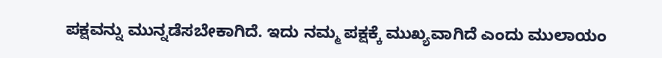ಪಕ್ಷವನ್ನು ಮುನ್ನಡೆಸಬೇಕಾಗಿದೆ. ಇದು ನಮ್ಮ ಪಕ್ಷಕ್ಕೆ ಮುಖ್ಯವಾಗಿದೆ ಎಂದು ಮುಲಾಯಂ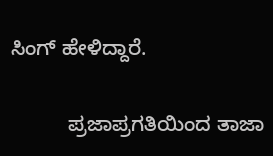ಸಿಂಗ್ ಹೇಳಿದ್ದಾರೆ.

          ಪ್ರಜಾಪ್ರಗತಿಯಿಂದ ತಾಜಾ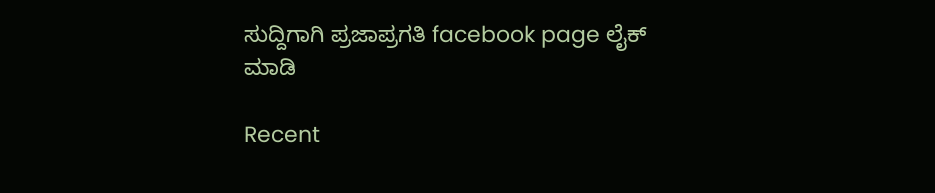ಸುದ್ದಿಗಾಗಿ ಪ್ರಜಾಪ್ರಗತಿ facebook page ಲೈಕ್ ಮಾಡಿ

Recent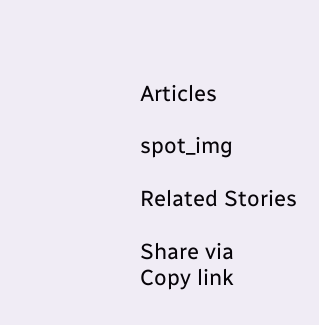Articles

spot_img

Related Stories

Share via
Copy link